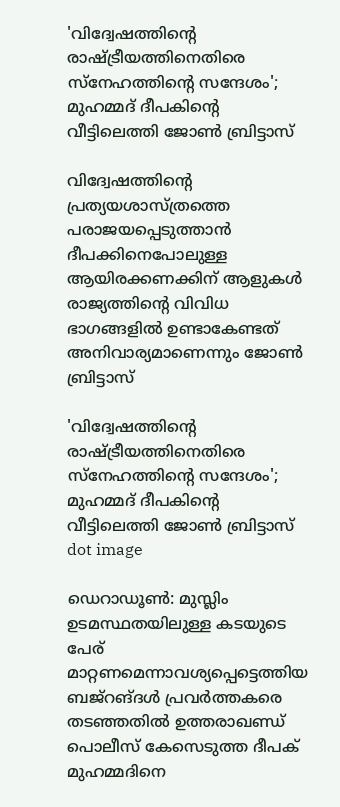'വിദ്വേഷത്തിന്റെ രാഷ്ട്രീയത്തിനെതിരെ സ്‌നേഹത്തിന്റെ സന്ദേശം'; മുഹമ്മദ് ദീപകിന്റെ വീട്ടിലെത്തി ജോണ്‍ ബ്രിട്ടാസ്

വിദ്വേഷത്തിന്റെ പ്രത്യയശാസ്ത്രത്തെ പരാജയപ്പെടുത്താന്‍ ദീപക്കിനെപോലുള്ള ആയിരക്കണക്കിന് ആളുകള്‍ രാജ്യത്തിന്റെ വിവിധ ഭാഗങ്ങളില്‍ ഉണ്ടാകേണ്ടത് അനിവാര്യമാണെന്നും ജോണ്‍ ബ്രിട്ടാസ്

'വിദ്വേഷത്തിന്റെ രാഷ്ട്രീയത്തിനെതിരെ സ്‌നേഹത്തിന്റെ സന്ദേശം'; മുഹമ്മദ് ദീപകിന്റെ വീട്ടിലെത്തി ജോണ്‍ ബ്രിട്ടാസ്
dot image

ഡെറാഡൂണ്‍: മുസ്ലിം ഉടമസ്ഥതയിലുള്ള കടയുടെ പേര് മാറ്റണമെന്നാവശ്യപ്പെട്ടെത്തിയ ബജ്‌റങ്ദള്‍ പ്രവര്‍ത്തകരെ തടഞ്ഞതില്‍ ഉത്തരാഖണ്ഡ് പൊലീസ് കേസെടുത്ത ദീപക് മുഹമ്മദിനെ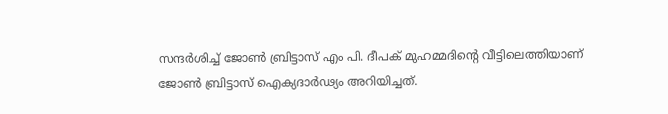സന്ദര്‍ശിച്ച് ജോണ്‍ ബ്രിട്ടാസ് എം പി. ദീപക് മുഹമ്മദിന്റെ വീട്ടിലെത്തിയാണ് ജോണ്‍ ബ്രിട്ടാസ് ഐക്യദാര്‍ഢ്യം അറിയിച്ചത്.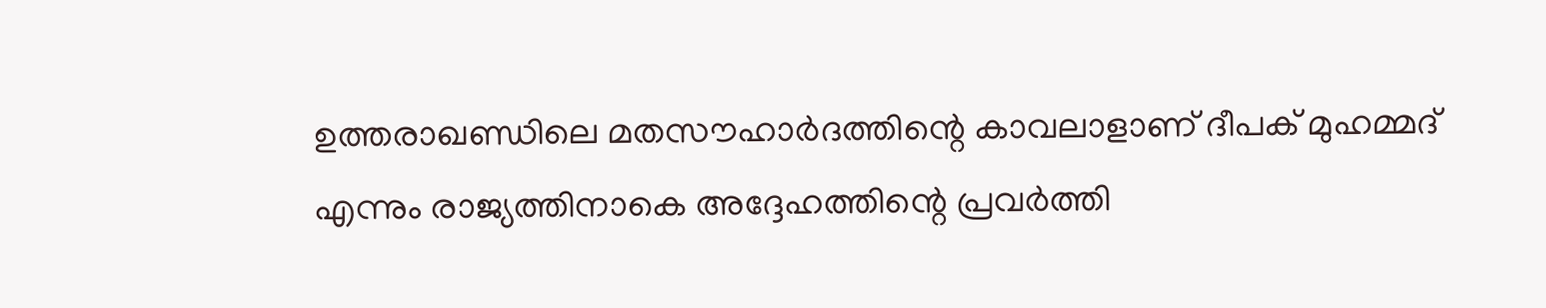ഉത്തരാഖണ്ഡിലെ മതസൗഹാര്‍ദത്തിന്റെ കാവലാളാണ് ദീപക് മുഹമ്മദ് എന്നും രാജ്യത്തിനാകെ അദ്ദേഹത്തിന്റെ പ്രവര്‍ത്തി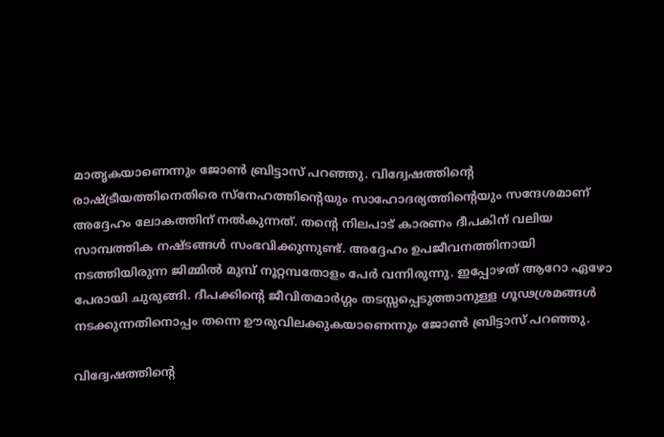മാതൃകയാണെന്നും ജോണ്‍ ബ്രിട്ടാസ് പറഞ്ഞു. വിദ്വേഷത്തിന്റെ രാഷ്ട്രീയത്തിനെതിരെ സ്‌നേഹത്തിന്റെയും സാഹോദര്യത്തിന്റെയും സന്ദേശമാണ് അദ്ദേഹം ലോകത്തിന് നല്‍കുന്നത്. തന്റെ നിലപാട് കാരണം ദീപകിന് വലിയ സാമ്പത്തിക നഷ്ടങ്ങള്‍ സംഭവിക്കുന്നുണ്ട്. അദ്ദേഹം ഉപജീവനത്തിനായി നടത്തിയിരുന്ന ജിമ്മില്‍ മുമ്പ് നൂറ്റമ്പതോളം പേര്‍ വന്നിരുന്നു. ഇപ്പോഴത് ആറോ ഏഴോ പേരായി ചുരുങ്ങി. ദീപക്കിന്റെ ജീവിതമാര്‍ഗ്ഗം തടസ്സപ്പെടുത്താനുള്ള ഗൂഢശ്രമങ്ങള്‍ നടക്കുന്നതിനൊപ്പം തന്നെ ഊരുവിലക്കുകയാണെന്നും ജോണ്‍ ബ്രിട്ടാസ് പറഞ്ഞു.

വിദ്വേഷത്തിന്റെ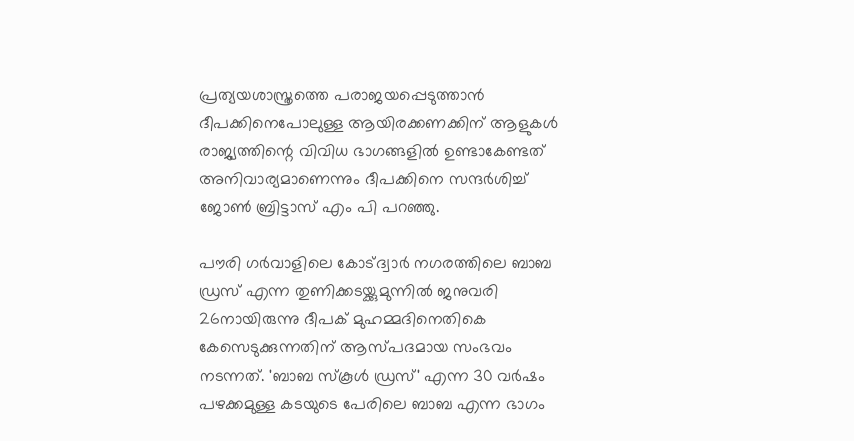പ്രത്യയശാസ്ത്രത്തെ പരാജയപ്പെടുത്താന്‍ ദീപക്കിനെപോലുള്ള ആയിരക്കണക്കിന് ആളുകള്‍ രാജ്യത്തിന്റെ വിവിധ ഭാഗങ്ങളില്‍ ഉണ്ടാകേണ്ടത് അനിവാര്യമാണെന്നും ദീപക്കിനെ സന്ദര്‍ശിച്ച് ജോണ്‍ ബ്രിട്ടാസ് എം പി പറഞ്ഞു.

പൗരി ഗര്‍വാളിലെ കോട്ദ്വാര്‍ നഗരത്തിലെ ബാബ ഡ്രസ് എന്ന തുണിക്കടയ്ക്കുമുന്നില്‍ ജനുവരി 26നായിരുന്നു ദീപക് മുഹമ്മദിനെതികെ കേസെടുക്കുന്നതിന് ആസ്പദമായ സംഭവം നടന്നത്. 'ബാബ സ്‌കൂള്‍ ഡ്രസ്' എന്ന 30 വര്‍ഷം പഴക്കമുള്ള കടയുടെ പേരിലെ ബാബ എന്ന ഭാഗം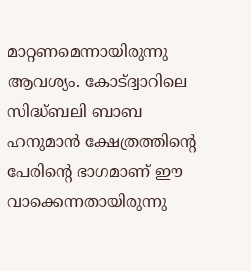മാറ്റണമെന്നായിരുന്നു ആവശ്യം. കോട്ദ്വാറിലെ സിദ്ധ്ബലി ബാബ ഹനുമാന്‍ ക്ഷേത്രത്തിന്റെ പേരിന്റെ ഭാഗമാണ് ഈ വാക്കെന്നതായിരുന്നു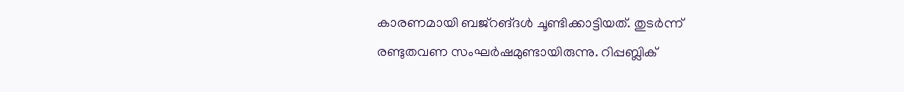കാരണമായി ബജ്‌റങ്ദള്‍ ചൂണ്ടിക്കാട്ടിയത്. തുടര്‍ന്ന് രണ്ടുതവണ സംഘര്‍ഷമുണ്ടായിരുന്നു. റിപ്പബ്ലിക്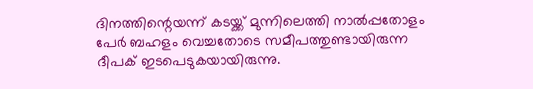ദിനത്തിന്റെയന്ന് കടയ്ക്ക് മുന്നിലെത്തി നാല്‍പ്പതോളം പേര്‍ ബഹളം വെച്ചതോടെ സമീപത്തുണ്ടായിരുന്ന ദീപക് ഇടപെടുകയായിരുന്നു.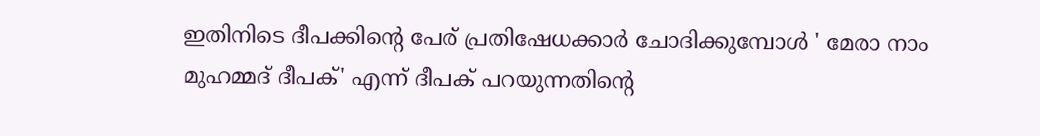ഇതിനിടെ ദീപക്കിന്റെ പേര് പ്രതിഷേധക്കാര്‍ ചോദിക്കുമ്പോള്‍ ' മേരാ നാം മുഹമ്മദ് ദീപക്' എന്ന് ദീപക് പറയുന്നതിന്റെ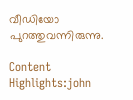വീഡിയോ പുറത്തുവന്നിരുന്നു.

Content Highlights:john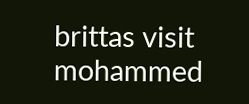brittas visit mohammed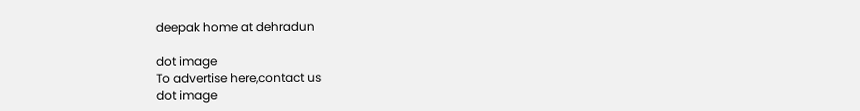deepak home at dehradun

dot image
To advertise here,contact us
dot image